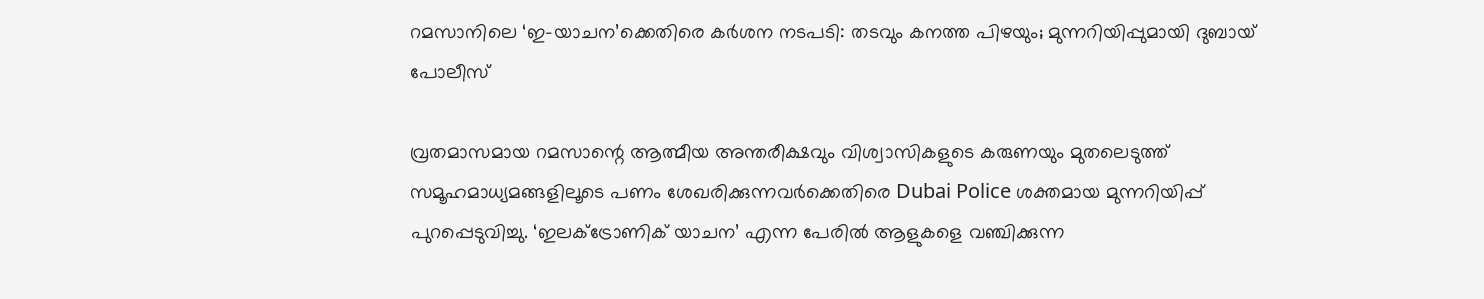റമസാനിലെ ‘ഇ-യാചന’ക്കെതിരെ കർശന നടപടി: തടവും കനത്ത പിഴയും; മുന്നറിയിപ്പുമായി ദുബായ് പോലീസ്

വ്രതമാസമായ റമസാന്റെ ആത്മീയ അന്തരീക്ഷവും വിശ്വാസികളുടെ കരുണയും മുതലെടുത്ത് സമൂഹമാധ്യമങ്ങളിലൂടെ പണം ശേഖരിക്കുന്നവർക്കെതിരെ Dubai Police ശക്തമായ മുന്നറിയിപ്പ് പുറപ്പെടുവിച്ചു. ‘ഇലക്ട്രോണിക് യാചന’ എന്ന പേരിൽ ആളുകളെ വഞ്ചിക്കുന്ന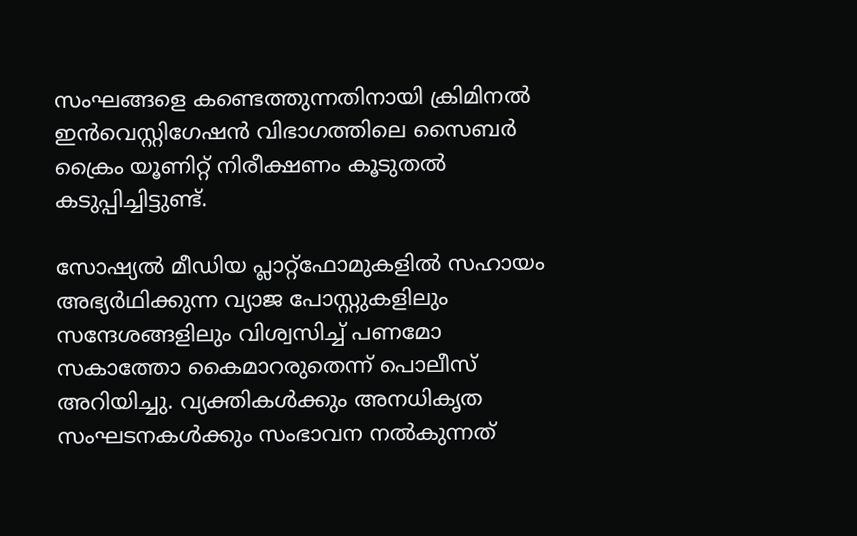സംഘങ്ങളെ കണ്ടെത്തുന്നതിനായി ക്രിമിനൽ ഇൻവെസ്റ്റിഗേഷൻ വിഭാഗത്തിലെ സൈബർ ക്രൈം യൂണിറ്റ് നിരീക്ഷണം കൂടുതൽ കടുപ്പിച്ചിട്ടുണ്ട്.

സോഷ്യൽ മീഡിയ പ്ലാറ്റ്‌ഫോമുകളിൽ സഹായം അഭ്യർഥിക്കുന്ന വ്യാജ പോസ്റ്റുകളിലും സന്ദേശങ്ങളിലും വിശ്വസിച്ച് പണമോ സകാത്തോ കൈമാറരുതെന്ന് പൊലീസ് അറിയിച്ചു. വ്യക്തികൾക്കും അനധികൃത സംഘടനകൾക്കും സംഭാവന നൽകുന്നത്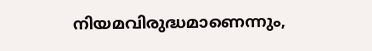നിയമവിരുദ്ധമാണെന്നും,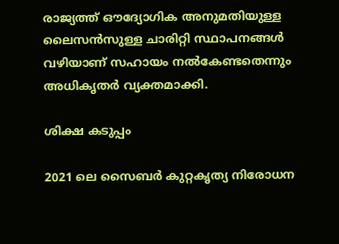രാജ്യത്ത് ഔദ്യോഗിക അനുമതിയുള്ള ലൈസൻസുള്ള ചാരിറ്റി സ്ഥാപനങ്ങൾ വഴിയാണ് സഹായം നൽകേണ്ടതെന്നും അധികൃതർ വ്യക്തമാക്കി.

ശിക്ഷ കടുപ്പം

2021 ലെ സൈബർ കുറ്റകൃത്യ നിരോധന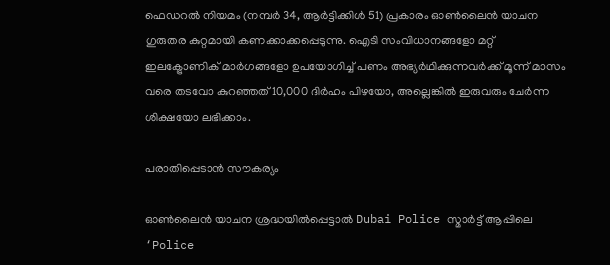ഫെഡറൽ നിയമം (നമ്പർ 34, ആർട്ടിക്കിൾ 51) പ്രകാരം ഓൺലൈൻ യാചന ഗുരുതര കുറ്റമായി കണക്കാക്കപ്പെടുന്നു. ഐടി സംവിധാനങ്ങളോ മറ്റ് ഇലക്ട്രോണിക് മാർഗങ്ങളോ ഉപയോഗിച്ച് പണം അഭ്യർഥിക്കുന്നവർക്ക് മൂന്ന് മാസം വരെ തടവോ കുറഞ്ഞത് 10,000 ദിർഹം പിഴയോ, അല്ലെങ്കിൽ ഇരുവരും ചേർന്ന ശിക്ഷയോ ലഭിക്കാം.

പരാതിപ്പെടാൻ സൗകര്യം

ഓൺലൈൻ യാചന ശ്രദ്ധയിൽപ്പെട്ടാൽ Dubai Police സ്മാർട്ട് ആപ്പിലെ ‘Police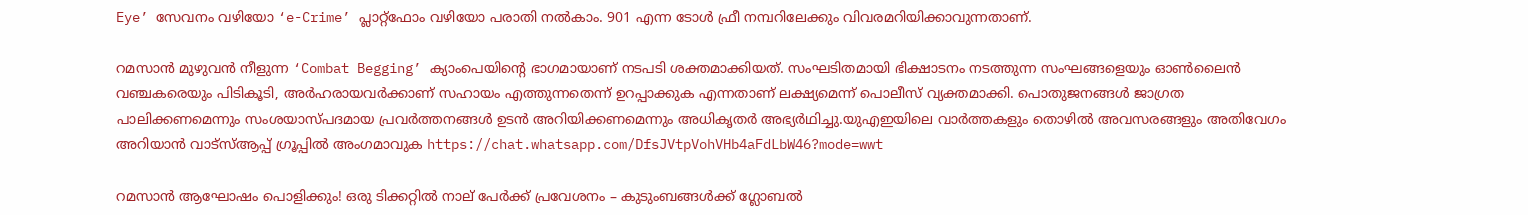Eye’ സേവനം വഴിയോ ‘e-Crime’ പ്ലാറ്റ്‌ഫോം വഴിയോ പരാതി നൽകാം. 901 എന്ന ടോൾ ഫ്രീ നമ്പറിലേക്കും വിവരമറിയിക്കാവുന്നതാണ്.

റമസാൻ മുഴുവൻ നീളുന്ന ‘Combat Begging’ ക്യാംപെയിന്റെ ഭാഗമായാണ് നടപടി ശക്തമാക്കിയത്. സംഘടിതമായി ഭിക്ഷാടനം നടത്തുന്ന സംഘങ്ങളെയും ഓൺലൈൻ വഞ്ചകരെയും പിടികൂടി, അർഹരായവർക്കാണ് സഹായം എത്തുന്നതെന്ന് ഉറപ്പാക്കുക എന്നതാണ് ലക്ഷ്യമെന്ന് പൊലീസ് വ്യക്തമാക്കി. പൊതുജനങ്ങൾ ജാഗ്രത പാലിക്കണമെന്നും സംശയാസ്പദമായ പ്രവർത്തനങ്ങൾ ഉടൻ അറിയിക്കണമെന്നും അധികൃതർ അഭ്യർഥിച്ചു.യുഎഇയിലെ വാർത്തകളും തൊഴിൽ അവസരങ്ങളും അതിവേഗം അറിയാൻ വാട്സ്ആപ്പ് ഗ്രൂപ്പിൽ അംഗമാവുക https://chat.whatsapp.com/DfsJVtpVohVHb4aFdLbW46?mode=wwt

റമസാൻ ആഘോഷം പൊളിക്കും! ഒരു ടിക്കറ്റിൽ നാല് പേർക്ക് പ്രവേശനം – കുടുംബങ്ങൾക്ക് ഗ്ലോബൽ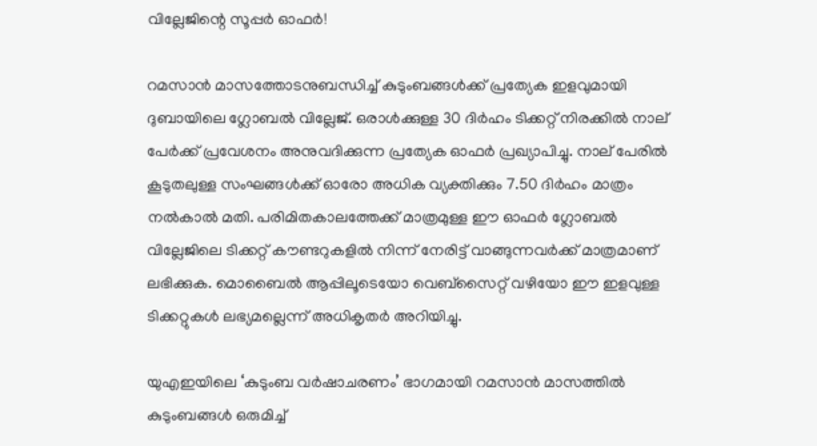വില്ലേജിന്റെ സൂപ്പർ ഓഫർ!

റമസാൻ മാസത്തോടനുബന്ധിച്ച് കുടുംബങ്ങൾക്ക് പ്രത്യേക ഇളവുമായി ദുബായിലെ ഗ്ലോബൽ വില്ലേജ്. ഒരാൾക്കുള്ള 30 ദിർഹം ടിക്കറ്റ് നിരക്കിൽ നാല് പേർക്ക് പ്രവേശനം അനുവദിക്കുന്ന പ്രത്യേക ഓഫർ പ്രഖ്യാപിച്ചു. നാല് പേരിൽ കൂടുതലുള്ള സംഘങ്ങൾക്ക് ഓരോ അധിക വ്യക്തിക്കും 7.50 ദിർഹം മാത്രം നൽകാൽ മതി. പരിമിതകാലത്തേക്ക് മാത്രമുള്ള ഈ ഓഫർ ഗ്ലോബൽ വില്ലേജിലെ ടിക്കറ്റ് കൗണ്ടറുകളിൽ നിന്ന് നേരിട്ട് വാങ്ങുന്നവർക്ക് മാത്രമാണ് ലഭിക്കുക. മൊബൈൽ ആപ്പിലൂടെയോ വെബ്സൈറ്റ് വഴിയോ ഈ ഇളവുള്ള ടിക്കറ്റുകൾ ലഭ്യമല്ലെന്ന് അധികൃതർ അറിയിച്ചു.

യുഎഇയിലെ ‘കുടുംബ വർഷാചരണം’ ഭാഗമായി റമസാൻ മാസത്തിൽ കുടുംബങ്ങൾ ഒരുമിച്ച്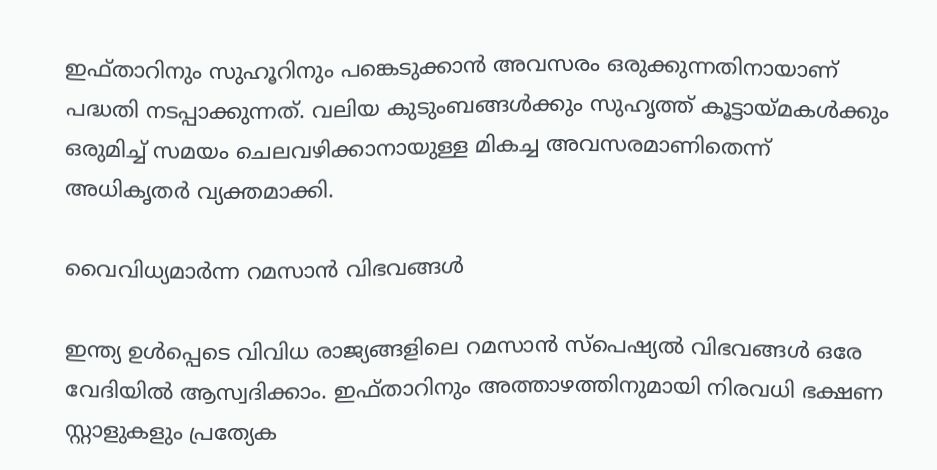ഇഫ്താറിനും സുഹൂറിനും പങ്കെടുക്കാൻ അവസരം ഒരുക്കുന്നതിനായാണ് പദ്ധതി നടപ്പാക്കുന്നത്. വലിയ കുടുംബങ്ങൾക്കും സുഹൃത്ത് കൂട്ടായ്മകൾക്കും ഒരുമിച്ച് സമയം ചെലവഴിക്കാനായുള്ള മികച്ച അവസരമാണിതെന്ന് അധികൃതർ വ്യക്തമാക്കി.

വൈവിധ്യമാർന്ന റമസാൻ വിഭവങ്ങൾ

ഇന്ത്യ ഉൾപ്പെടെ വിവിധ രാജ്യങ്ങളിലെ റമസാൻ സ്പെഷ്യൽ വിഭവങ്ങൾ ഒരേ വേദിയിൽ ആസ്വദിക്കാം. ഇഫ്താറിനും അത്താഴത്തിനുമായി നിരവധി ഭക്ഷണ സ്റ്റാളുകളും പ്രത്യേക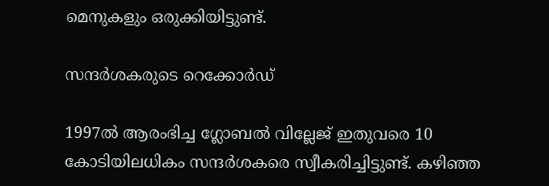മെനുകളും ഒരുക്കിയിട്ടുണ്ട്.

സന്ദർശകരുടെ റെക്കോർഡ്

1997ൽ ആരംഭിച്ച ഗ്ലോബൽ വില്ലേജ് ഇതുവരെ 10 കോടിയിലധികം സന്ദർശകരെ സ്വീകരിച്ചിട്ടുണ്ട്. കഴിഞ്ഞ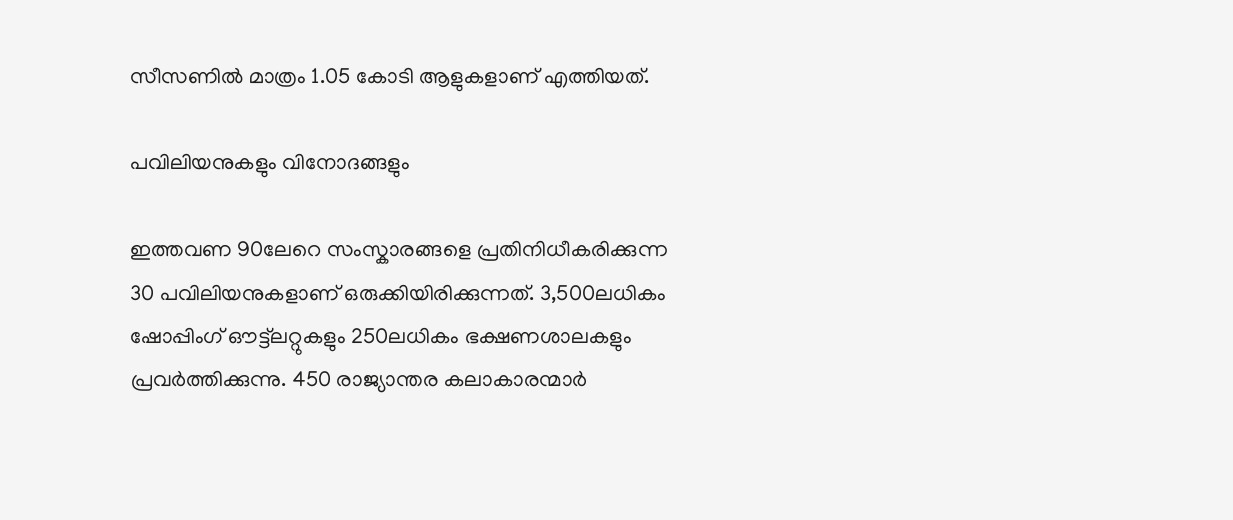സീസണിൽ മാത്രം 1.05 കോടി ആളുകളാണ് എത്തിയത്.

പവിലിയനുകളും വിനോദങ്ങളും

ഇത്തവണ 90ലേറെ സംസ്കാരങ്ങളെ പ്രതിനിധീകരിക്കുന്ന 30 പവിലിയനുകളാണ് ഒരുക്കിയിരിക്കുന്നത്. 3,500ലധികം ഷോപ്പിംഗ് ഔട്ട്ലറ്റുകളും 250ലധികം ഭക്ഷണശാലകളും പ്രവർത്തിക്കുന്നു. 450 രാജ്യാന്തര കലാകാരന്മാർ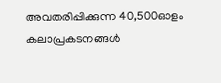അവതരിപ്പിക്കുന്ന 40,500ഓളം കലാപ്രകടനങ്ങൾ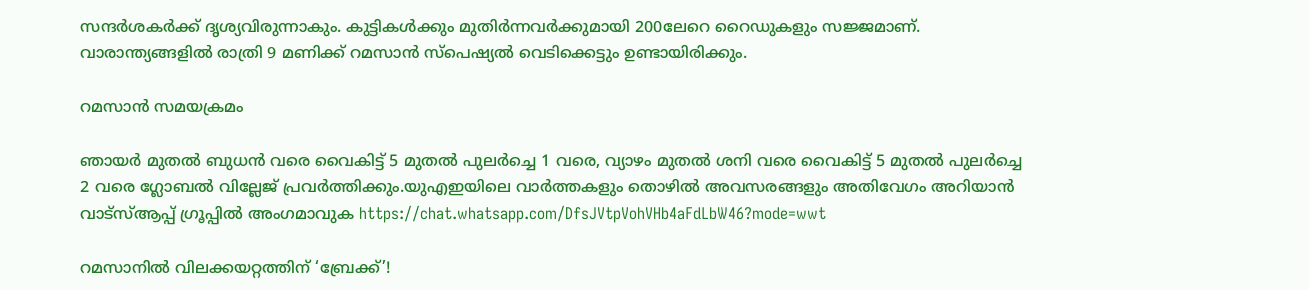സന്ദർശകർക്ക് ദൃശ്യവിരുന്നാകും. കുട്ടികൾക്കും മുതിർന്നവർക്കുമായി 200ലേറെ റൈഡുകളും സജ്ജമാണ്. വാരാന്ത്യങ്ങളിൽ രാത്രി 9 മണിക്ക് റമസാൻ സ്പെഷ്യൽ വെടിക്കെട്ടും ഉണ്ടായിരിക്കും.

റമസാൻ സമയക്രമം

ഞായർ മുതൽ ബുധൻ വരെ വൈകിട്ട് 5 മുതൽ പുലർച്ചെ 1 വരെ, വ്യാഴം മുതൽ ശനി വരെ വൈകിട്ട് 5 മുതൽ പുലർച്ചെ 2 വരെ ഗ്ലോബൽ വില്ലേജ് പ്രവർത്തിക്കും.യുഎഇയിലെ വാർത്തകളും തൊഴിൽ അവസരങ്ങളും അതിവേഗം അറിയാൻ വാട്സ്ആപ്പ് ഗ്രൂപ്പിൽ അംഗമാവുക https://chat.whatsapp.com/DfsJVtpVohVHb4aFdLbW46?mode=wwt

റമസാനിൽ വിലക്കയറ്റത്തിന് ‘ബ്രേക്ക്’!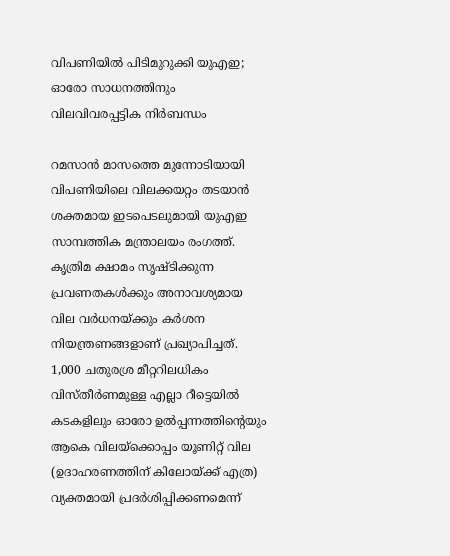വിപണിയിൽ പിടിമുറുക്കി യുഎഇ; ഓരോ സാധനത്തിനും വിലവിവരപ്പട്ടിക നിർബന്ധം

റമസാൻ മാസത്തെ മുന്നോടിയായി വിപണിയിലെ വിലക്കയറ്റം തടയാൻ ശക്തമായ ഇടപെടലുമായി യുഎഇ സാമ്പത്തിക മന്ത്രാലയം രംഗത്ത്. കൃത്രിമ ക്ഷാമം സൃഷ്ടിക്കുന്ന പ്രവണതകൾക്കും അനാവശ്യമായ വില വർധനയ്ക്കും കർശന നിയന്ത്രണങ്ങളാണ് പ്രഖ്യാപിച്ചത്. 1,000 ചതുരശ്ര മീറ്ററിലധികം വിസ്തീർണമുള്ള എല്ലാ റീട്ടെയിൽ കടകളിലും ഓരോ ഉൽപ്പന്നത്തിന്റെയും ആകെ വിലയ്ക്കൊപ്പം യൂണിറ്റ് വില (ഉദാഹരണത്തിന് കിലോയ്ക്ക് എത്ര) വ്യക്തമായി പ്രദർശിപ്പിക്കണമെന്ന്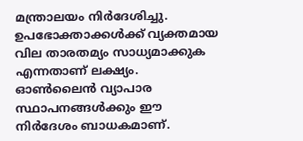മന്ത്രാലയം നിർദേശിച്ചു. ഉപഭോക്താക്കൾക്ക് വ്യക്തമായ വില താരതമ്യം സാധ്യമാക്കുക എന്നതാണ് ലക്ഷ്യം. ഓൺലൈൻ വ്യാപാര സ്ഥാപനങ്ങൾക്കും ഈ നിർദേശം ബാധകമാണ്.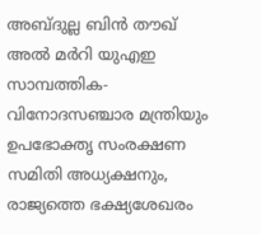അബ്ദുല്ല ബിൻ തൗഖ് അൽ മർറി യുഎഇ സാമ്പത്തിക-വിനോദസഞ്ചാര മന്ത്രിയും ഉപഭോക്തൃ സംരക്ഷണ സമിതി അധ്യക്ഷനും, രാജ്യത്തെ ഭക്ഷ്യശേഖരം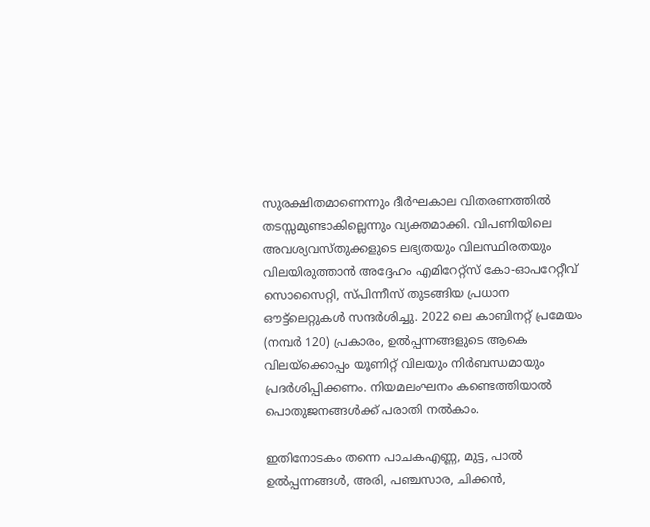സുരക്ഷിതമാണെന്നും ദീർഘകാല വിതരണത്തിൽ തടസ്സമുണ്ടാകില്ലെന്നും വ്യക്തമാക്കി. വിപണിയിലെ അവശ്യവസ്തുക്കളുടെ ലഭ്യതയും വിലസ്ഥിരതയും വിലയിരുത്താൻ അദ്ദേഹം എമിറേറ്റ്‌സ് കോ-ഓപറേറ്റീവ് സൊസൈറ്റി, സ്പിന്നീസ് തുടങ്ങിയ പ്രധാന ഔട്ട്‌ലെറ്റുകൾ സന്ദർശിച്ചു. 2022 ലെ കാബിനറ്റ് പ്രമേയം (നമ്പർ 120) പ്രകാരം, ഉൽപ്പന്നങ്ങളുടെ ആകെ വിലയ്ക്കൊപ്പം യൂണിറ്റ് വിലയും നിർബന്ധമായും പ്രദർശിപ്പിക്കണം. നിയമലംഘനം കണ്ടെത്തിയാൽ പൊതുജനങ്ങൾക്ക് പരാതി നൽകാം.

ഇതിനോടകം തന്നെ പാചകഎണ്ണ, മുട്ട, പാൽ ഉൽപ്പന്നങ്ങൾ, അരി, പഞ്ചസാര, ചിക്കൻ,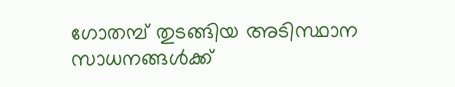ഗോതമ്പ് തുടങ്ങിയ അടിസ്ഥാന സാധനങ്ങൾക്ക്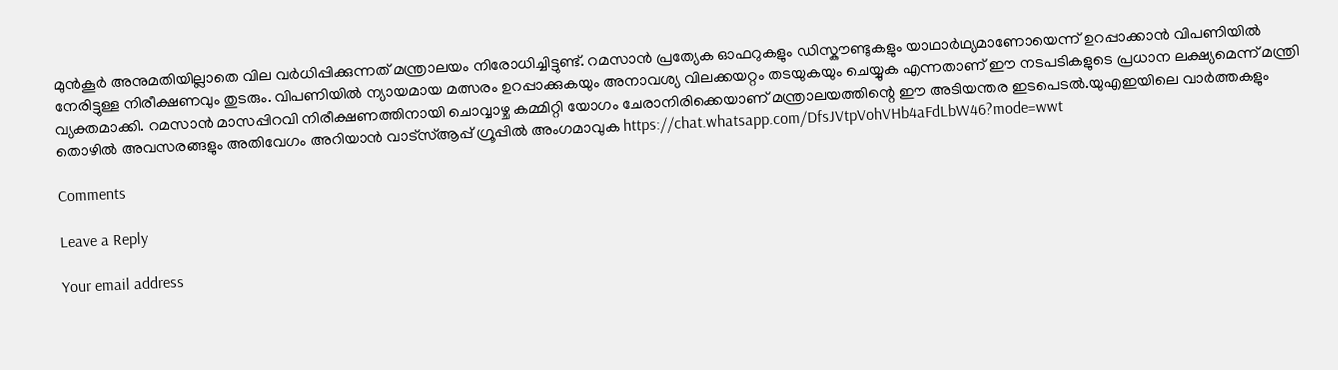മുൻകൂർ അനുമതിയില്ലാതെ വില വർധിപ്പിക്കുന്നത് മന്ത്രാലയം നിരോധിച്ചിട്ടുണ്ട്. റമസാൻ പ്രത്യേക ഓഫറുകളും ഡിസ്കൗണ്ടുകളും യാഥാർഥ്യമാണോയെന്ന് ഉറപ്പാക്കാൻ വിപണിയിൽ നേരിട്ടുള്ള നിരീക്ഷണവും തുടരും. വിപണിയിൽ ന്യായമായ മത്സരം ഉറപ്പാക്കുകയും അനാവശ്യ വിലക്കയറ്റം തടയുകയും ചെയ്യുക എന്നതാണ് ഈ നടപടികളുടെ പ്രധാന ലക്ഷ്യമെന്ന് മന്ത്രി വ്യക്തമാക്കി. റമസാൻ മാസപ്പിറവി നിരീക്ഷണത്തിനായി ചൊവ്വാഴ്ച കമ്മിറ്റി യോഗം ചേരാനിരിക്കെയാണ് മന്ത്രാലയത്തിന്റെ ഈ അടിയന്തര ഇടപെടൽ.യുഎഇയിലെ വാർത്തകളും തൊഴിൽ അവസരങ്ങളും അതിവേഗം അറിയാൻ വാട്സ്ആപ്പ് ഗ്രൂപ്പിൽ അംഗമാവുക https://chat.whatsapp.com/DfsJVtpVohVHb4aFdLbW46?mode=wwt

Comments

Leave a Reply

Your email address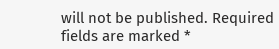will not be published. Required fields are marked *